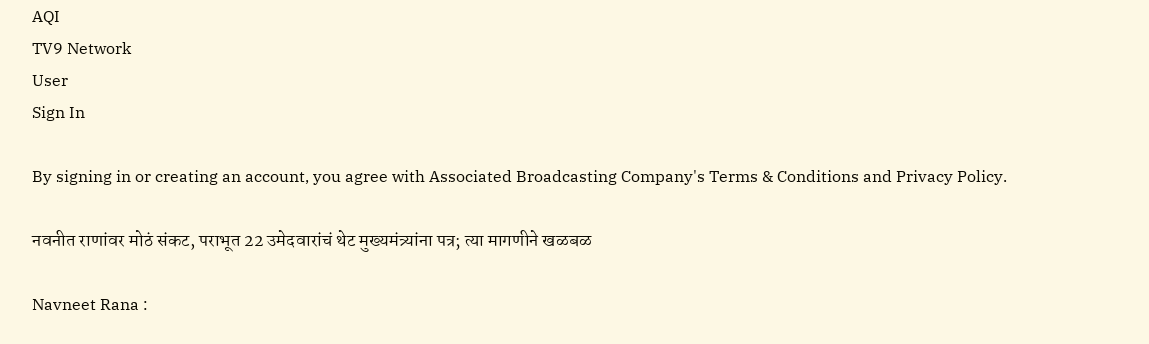AQI
TV9 Network
User
Sign In

By signing in or creating an account, you agree with Associated Broadcasting Company's Terms & Conditions and Privacy Policy.

नवनीत राणांवर मोठं संकट, पराभूत 22 उमेदवारांचं थेट मुख्यमंत्र्यांना पत्र; त्या मागणीने खळबळ

Navneet Rana :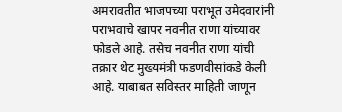अमरावतीत भाजपच्या पराभूत उमेदवारांनी पराभवाचे खापर नवनीत राणा यांच्यावर फोडले आहे. तसेच नवनीत राणा यांची तक्रार थेट मुख्यमंत्री फडणवीसांकडे केली आहे. याबाबत सविस्तर माहिती जाणून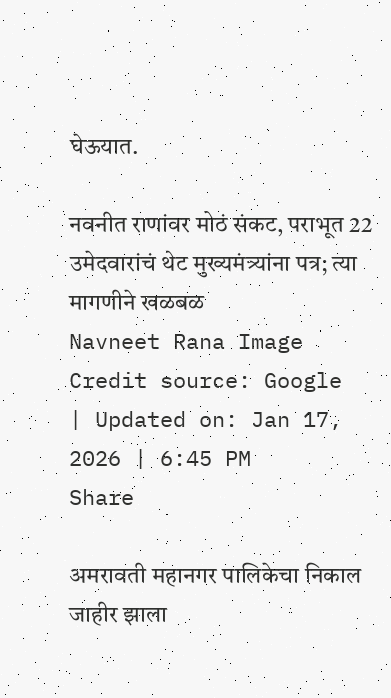घेऊयात.

नवनीत राणांवर मोठं संकट, पराभूत 22 उमेदवारांचं थेट मुख्यमंत्र्यांना पत्र; त्या मागणीने खळबळ
Navneet Rana Image Credit source: Google
| Updated on: Jan 17, 2026 | 6:45 PM
Share

अमरावती महानगर पालिकेचा निकाल जाहीर झाला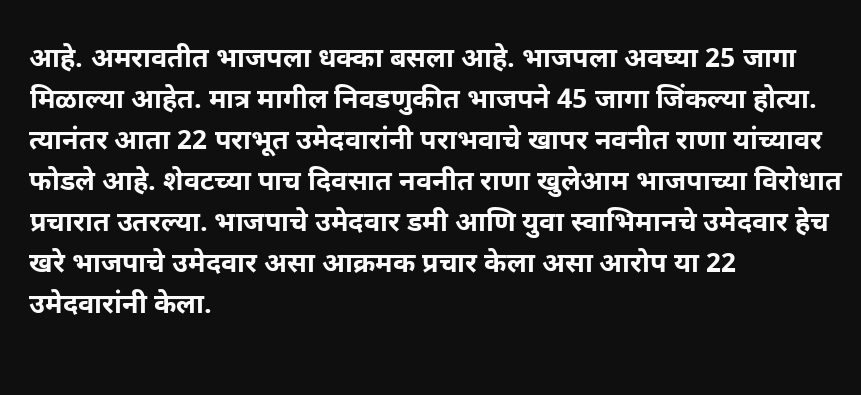आहे. अमरावतीत भाजपला धक्का बसला आहे. भाजपला अवघ्या 25 जागा मिळाल्या आहेत. मात्र मागील निवडणुकीत भाजपने 45 जागा जिंकल्या होत्या. त्यानंतर आता 22 पराभूत उमेदवारांनी पराभवाचे खापर नवनीत राणा यांच्यावर फोडले आहे. शेवटच्या पाच दिवसात नवनीत राणा खुलेआम भाजपाच्या विरोधात प्रचारात उतरल्या. भाजपाचे उमेदवार डमी आणि युवा स्वाभिमानचे उमेदवार हेच खरे भाजपाचे उमेदवार असा आक्रमक प्रचार केला असा आरोप या 22 उमेदवारांनी केला.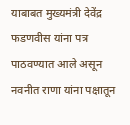याबाबत मुख्यमंत्री देवेंद्र फडणवीस यांना पत्र पाठवण्यात आले असून नवनीत राणा यांना पक्षातून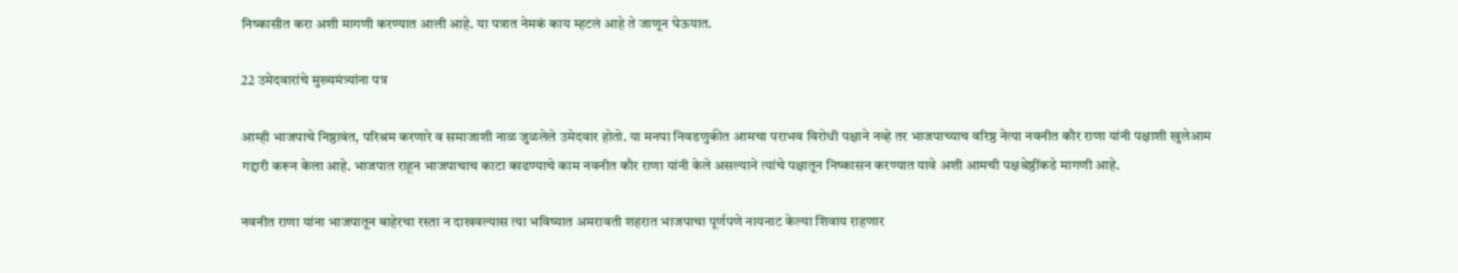निष्कासीत करा अशी मागणी करण्यात आली आहे. या पत्रात नेमकं काय म्हटलं आहे ते जाणून घेऊयात.

22 उमेदवारांचे मुख्यमंत्र्यांना पत्र

आम्ही भाजपाचे निष्ठावंत, परिश्रम करणारे व समाजाशी नाळ जुळलेले उमेदवार होतो. या मनपा निवडणुकीत आमचा पराभव विरोधी पक्षाने नव्हे तर भाजपाच्याच वरिष्ठ नेत्या नवनीत कौर राणा यांनी पक्षाशी खुलेआम गद्दारी करून केला आहे. भाजपात राहून भाजपाचाच काटा काढण्याचे काम नवनीत कौर राणा यांनी केले असल्याने त्यांचे पक्षातून निष्कासन करण्यात यावे अशी आमची पक्षश्रेष्ठींकडे मागणी आहे.

नवनीत राणा यांना भाजपातून बाहेरचा रस्ता न दाखवल्यास त्या भविष्यात अमरावती शहरात भाजपाचा पूर्णपणे नायनाट केल्या शिवाय राहणार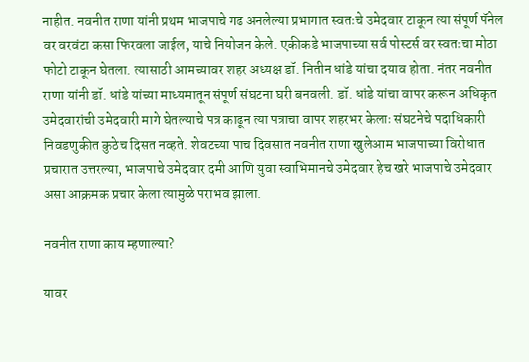नाहीत. नवनीत राणा यांनी प्रथम भाजपाचे गढ अनलेल्या प्रभागात स्वतःचे उमेदवार टाकून त्या संपूर्ण पॅनेल वर वरवंटा कसा फिरवला जाईल, याचे नियोजन केले. एकीकडे भाजपाच्या सर्व पोस्टर्स वर स्वतःचा मोठा फोटो टाकून घेतला. त्यासाठी आमच्यावर शहर अध्यक्ष डॉ. नितीन धांडे यांचा दयाव होता. नंतर नवनीत राणा यांनी डॉ. धांडे यांच्या माध्यमातून संपूर्ण संघटना घरी बनवली. डॉ. धांडे यांचा वापर करून अधिकृत उमेदवारांची उमेदवारी मागे घेतल्याचे पत्र काढून त्या पत्राचा वापर शहरभर केलाः संघटनेचे पदाधिकारी निवडणुकीत कुठेच दिसत नव्हते. शेवटच्या पाच दिवसात नवनीत राणा खुलेआम भाजपाच्या विरोधात प्रचारात उत्तरल्या, भाजपाचे उमेदवार दमी आणि युवा स्वाभिमानचे उमेदवार हेच खरे भाजपाचे उमेदवार असा आक्रमक प्रचार केला त्यामुळे पराभव झाला.

नवनीत राणा काय म्हणाल्या?

यावर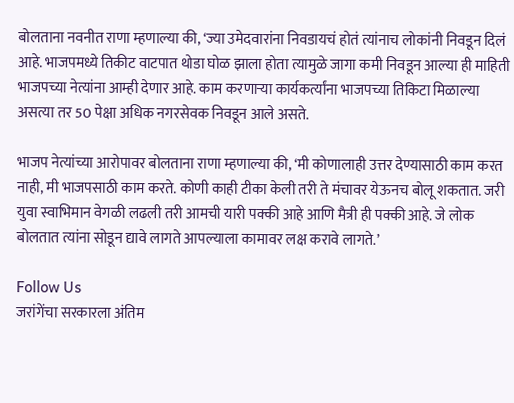बोलताना नवनीत राणा म्हणाल्या की, ‘ज्या उमेदवारांना निवडायचं होतं त्यांनाच लोकांनी निवडून दिलं आहे. भाजपमध्ये तिकीट वाटपात थोडा घोळ झाला होता त्यामुळे जागा कमी निवडून आल्या ही माहिती भाजपच्या नेत्यांना आम्ही देणार आहे. काम करणाऱ्या कार्यकर्त्यांना भाजपच्या तिकिटा मिळाल्या असत्या तर 50 पेक्षा अधिक नगरसेवक निवडून आले असते.

भाजप नेत्यांच्या आरोपावर बोलताना राणा म्हणाल्या की, ‘मी कोणालाही उत्तर देण्यासाठी काम करत नाही, मी भाजपसाठी काम करते. कोणी काही टीका केली तरी ते मंचावर येऊनच बोलू शकतात. जरी युवा स्वाभिमान वेगळी लढली तरी आमची यारी पक्की आहे आणि मैत्री ही पक्की आहे. जे लोक बोलतात त्यांना सोडून द्यावे लागते आपल्याला कामावर लक्ष करावे लागते.’

Follow Us
जरांगेंचा सरकारला अंतिम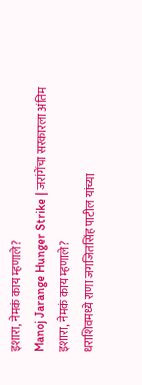इशारा, नेमकं काय म्हणाले?
Manoj Jarange Hunger Strike | जरांगेंचा सरकारला अंतिम इशारा, नेमकं काय म्हणाले?
धराशिवमध्ये राणा जगजितसिंह पाटील यांच्या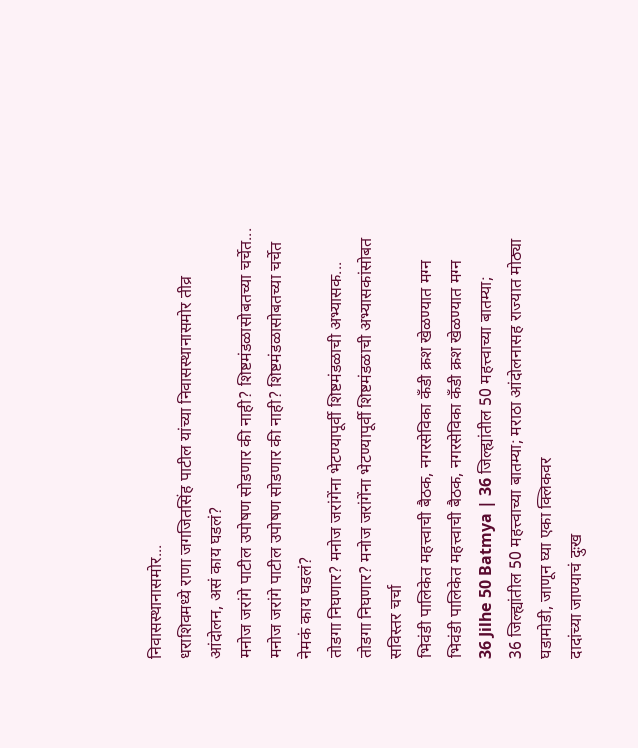निवासस्थानासमोर...
धराशिवमध्ये राणा जगजितसिंह पाटील यांच्या निवासस्थानासमोर तीव्र आंदोलन, असं काय घडलं?
मनोज जरांगे पाटील उपोषण सोडणार की नाही? शिष्टमंडळासोबतच्या चर्चेत...
मनोज जरांगे पाटील उपोषण सोडणार की नाही? शिष्टमंडळासोबतच्या चर्चेत नेमकं काय घडलं?
तोडगा निघणार? मनोज जरांगेंना भेटण्यापूर्वी शिष्टमंडळाची अभ्यासक...
तोडगा निघणार? मनोज जरांगेंना भेटण्यापूर्वी शिष्टमंडळाची अभ्यासकांसोबत सविस्तर चर्चा
भिवंडी पालिकेत महत्त्वाची बैठक, नगरसेविका कँडी क्रश खेळण्यात मग्न
भिवंडी पालिकेत महत्त्वाची बैठक, नगरसेविका कँडी क्रश खेळण्यात मग्न
36 Jilhe 50 Batmya | 36 जिल्ह्यांतील 50 महत्त्वाच्या बातम्या;
36 जिल्ह्यांतील 50 महत्त्वाच्या बातम्या; मराठा आंदोलनासह राज्यात मोठ्या घडामोडी, जाणून घ्या एका क्लिकवर
दादांच्या जाण्याचं दुःख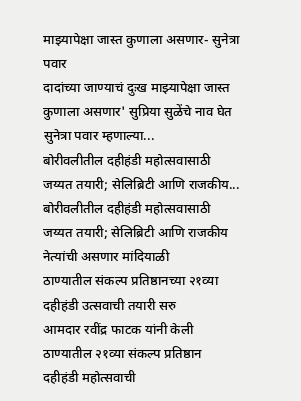माझ्यापेक्षा जास्त कुणाला असणार- सुनेत्रा पवार
दादांच्या जाण्याचं दुःख माझ्यापेक्षा जास्त कुणाला असणार' सुप्रिया सुळेंचे नाव घेत सुनेत्रा पवार म्हणाल्या...
बोरीवलीतील दहीहंडी महोत्सवासाठी जय्यत तयारी; सेलिब्रिटी आणि राजकीय...
बोरीवलीतील दहीहंडी महोत्सवासाठी जय्यत तयारी; सेलिब्रिटी आणि राजकीय नेत्यांची असणार मांदियाळी
ठाण्यातील संकल्प प्रतिष्ठानच्या २१व्या दहीहंडी उत्सवाची तयारी सरु
आमदार रवींद्र फाटक यांनी केली ठाण्यातील २१व्या संकल्प प्रतिष्ठान दहीहंडी महोत्सवाची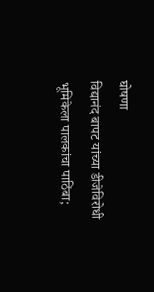घोषणा
विद्यानंद बापट यांच्या डीजेविरोधी भूमिकेला पालकांचा पाठिंबा;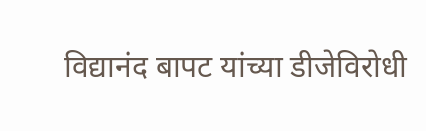विद्यानंद बापट यांच्या डीजेविरोधी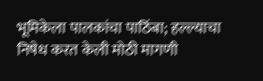भूमिकेला पालकांचा पाठिंबा; हल्ल्याचा निषेध करत केली मोठी मागणी